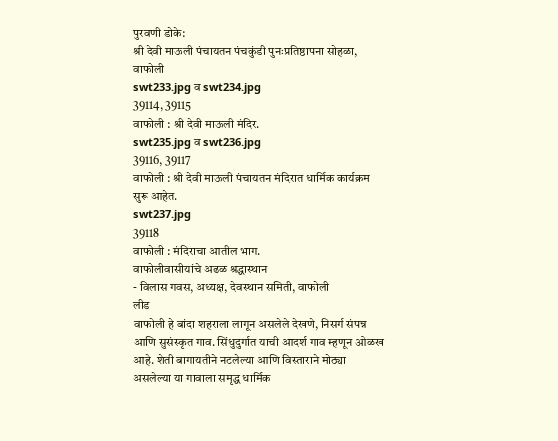पुरवणी डोके:
श्री देवी माऊली पंचायतन पंचकुंडी पुनःप्रतिष्ठापना सोहळा, वाफोली
swt233.jpg व swt234.jpg
39114, 39115
वाफोली : श्री देवी माऊली मंदिर.
swt235.jpg व swt236.jpg
39116, 39117
वाफोली : श्री देवी माऊली पंचायतन मंदिरात धार्मिक कार्यक्रम सुरू आहेत.
swt237.jpg
39118
वाफोली : मंदिराचा आतील भाग.
वाफोलीवासीयांचे अढळ श्रद्धास्थान
- विलास गवस, अध्यक्ष, देवस्थान समिती, वाफोली
लीड
वाफोली हे बांदा शहराला लागून असलेले देखणे, निसर्ग संपन्न आणि सुसंस्कृत गाव. सिंधुदुर्गात याची आदर्श गाव म्हणून ओळख आहे. शेती बागायतीने नटलेल्या आणि विस्ताराने मोठ्या असलेल्या या गावाला समृद्ध धार्मिक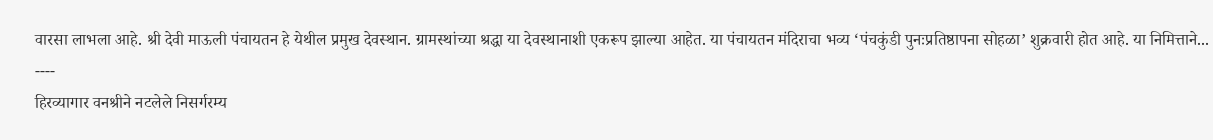वारसा लाभला आहे. श्री देवी माऊली पंचायतन हे येथील प्रमुख देवस्थान. ग्रामस्थांच्या श्रद्धा या देवस्थानाशी एकरूप झाल्या आहेत. या पंचायतन मंदिराचा भव्य ‘पंचकुंडी पुनःप्रतिष्ठापना सोहळा’ शुक्रवारी होत आहे. या निमित्ताने...
----
हिरव्यागार वनश्रीने नटलेले निसर्गरम्य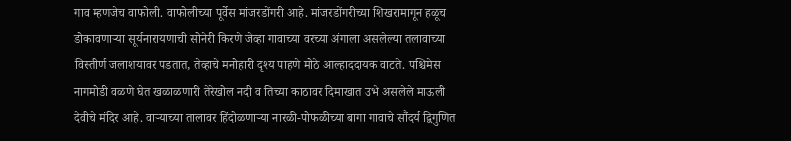गाव म्हणजेच वाफोली. वाफोलीच्या पूर्वेस मांजरडोंगरी आहे. मांजरडोंगरीच्या शिखरामागून हळूच डोकावणाऱ्या सूर्यनारायणाची सोनेरी किरणे जेव्हा गावाच्या वरच्या अंगाला असलेल्या तलावाच्या विस्तीर्ण जलाशयावर पडतात, तेव्हाचे मनोहारी दृश्य पाहणे मोठे आल्हाददायक वाटते. पश्चिमेस नागमोडी वळणे घेत खळाळणारी तेरेखोल नदी व तिच्या काठावर दिमाखात उभे असलेले माऊली देवीचे मंदिर आहे. वाऱ्याच्या तालावर हिंदोळणाऱ्या नारळी-पोफळीच्या बागा गावाचे सौंदर्य द्विगुणित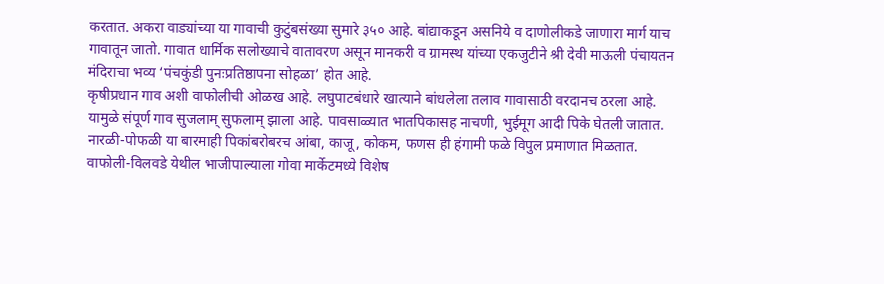करतात. अकरा वाड्यांच्या या गावाची कुटुंबसंख्या सुमारे ३५० आहे. बांद्याकडून असनिये व दाणोलीकडे जाणारा मार्ग याच गावातून जातो. गावात धार्मिक सलोख्याचे वातावरण असून मानकरी व ग्रामस्थ यांच्या एकजुटीने श्री देवी माऊली पंचायतन मंदिराचा भव्य ‘पंचकुंडी पुनःप्रतिष्ठापना सोहळा’ होत आहे.
कृषीप्रधान गाव अशी वाफोलीची ओळख आहे. लघुपाटबंधारे खात्याने बांधलेला तलाव गावासाठी वरदानच ठरला आहे. यामुळे संपूर्ण गाव सुजलाम् सुफलाम् झाला आहे. पावसाळ्यात भातपिकासह नाचणी, भुईमूग आदी पिके घेतली जातात. नारळी-पोफळी या बारमाही पिकांबरोबरच आंबा, काजू, कोकम, फणस ही हंगामी फळे विपुल प्रमाणात मिळतात. वाफोली-विलवडे येथील भाजीपाल्याला गोवा मार्केटमध्ये विशेष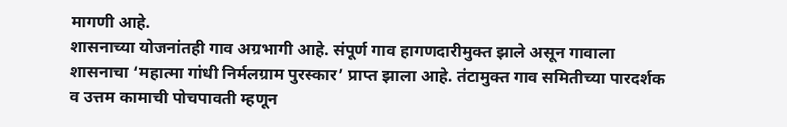मागणी आहे.
शासनाच्या योजनांतही गाव अग्रभागी आहे. संपूर्ण गाव हागणदारीमुक्त झाले असून गावाला शासनाचा ‘महात्मा गांधी निर्मलग्राम पुरस्कार’ प्राप्त झाला आहे. तंटामुक्त गाव समितीच्या पारदर्शक व उत्तम कामाची पोचपावती म्हणून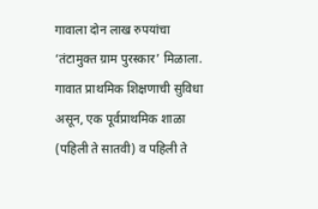गावाला दोन लाख रुपयांचा ‘तंटामुक्त ग्राम पुरस्कार’ मिळाला. गावात प्राथमिक शिक्षणाची सुविधा असून, एक पूर्वप्राथमिक शाळा (पहिली ते सातवी) व पहिली ते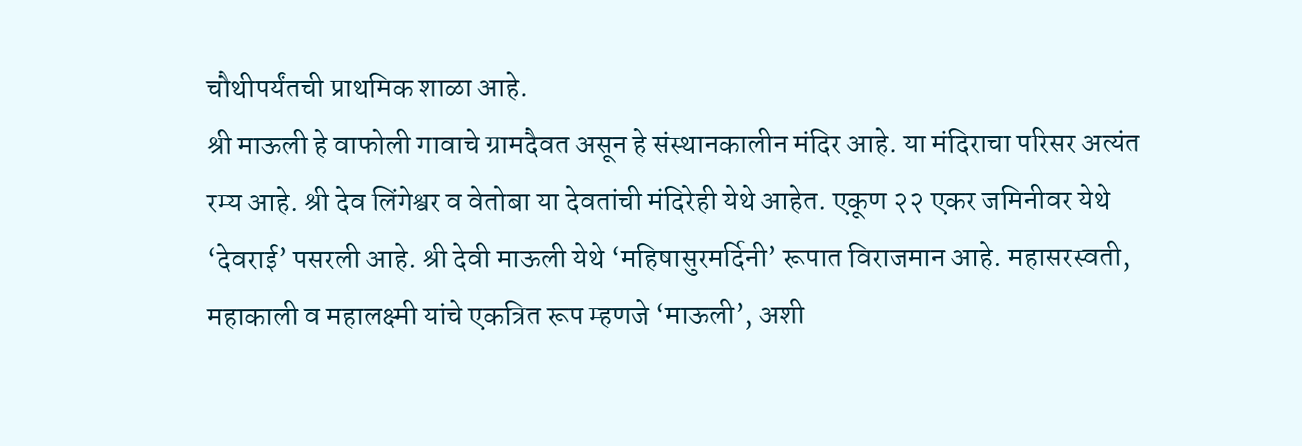चौथीपर्यंतची प्राथमिक शाळा आहे.
श्री माऊली हे वाफोली गावाचे ग्रामदैवत असून हे संस्थानकालीन मंदिर आहे. या मंदिराचा परिसर अत्यंत रम्य आहे. श्री देव लिंगेश्वर व वेतोबा या देवतांची मंदिरेही येथे आहेत. एकूण २२ एकर जमिनीवर येथे ‘देवराई’ पसरली आहे. श्री देवी माऊली येथे ‘महिषासुरमर्दिनी’ रूपात विराजमान आहे. महासरस्वती, महाकाली व महालक्ष्मी यांचे एकत्रित रूप म्हणजे ‘माऊली’, अशी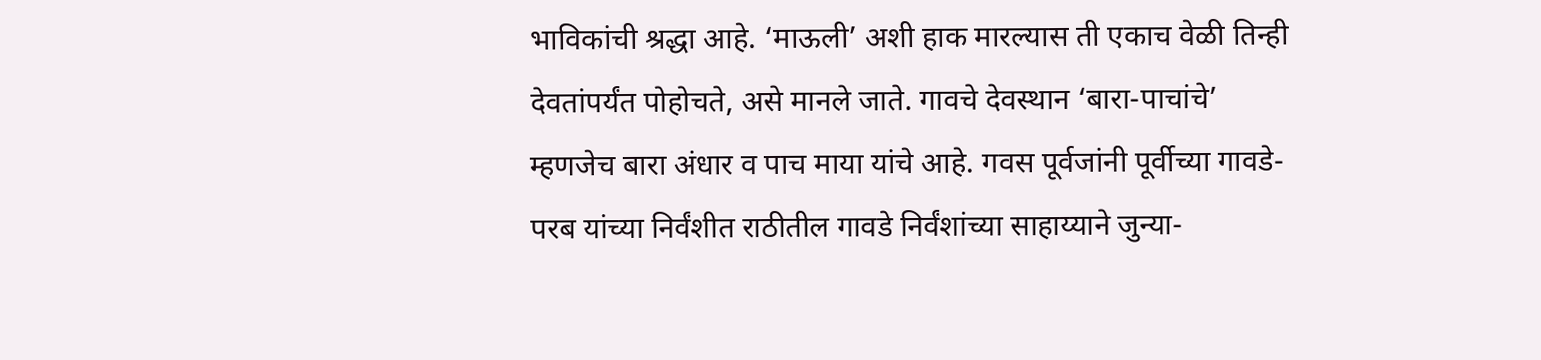भाविकांची श्रद्धा आहे. ‘माऊली’ अशी हाक मारल्यास ती एकाच वेळी तिन्ही देवतांपर्यंत पोहोचते, असे मानले जाते. गावचे देवस्थान ‘बारा-पाचांचे’ म्हणजेच बारा अंधार व पाच माया यांचे आहे. गवस पूर्वजांनी पूर्वीच्या गावडे-परब यांच्या निर्वंशीत राठीतील गावडे निर्वंशांच्या साहाय्याने जुन्या-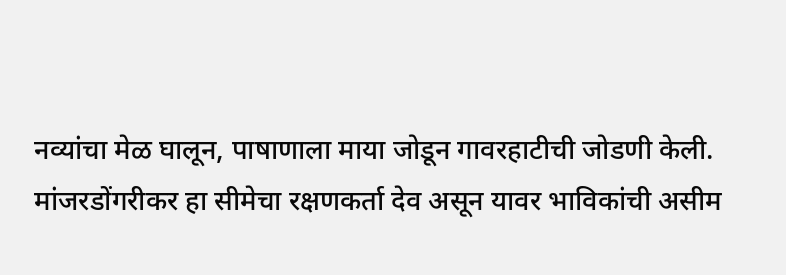नव्यांचा मेळ घालून, पाषाणाला माया जोडून गावरहाटीची जोडणी केली.
मांजरडोंगरीकर हा सीमेचा रक्षणकर्ता देव असून यावर भाविकांची असीम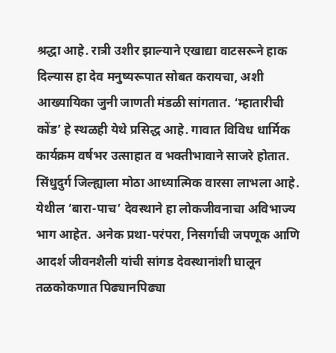श्रद्धा आहे. रात्री उशीर झाल्याने एखाद्या वाटसरूने हाक दिल्यास हा देव मनुष्यरूपात सोबत करायचा, अशी आख्यायिका जुनी जाणती मंडळी सांगतात. ‘म्हातारीची कोंड’ हे स्थळही येथे प्रसिद्ध आहे. गावात विविध धार्मिक कार्यक्रम वर्षभर उत्साहात व भक्तीभावाने साजरे होतात.
सिंधुदुर्ग जिल्ह्याला मोठा आध्यात्मिक वारसा लाभला आहे. येथील ‘बारा-पाच’ देवस्थाने हा लोकजीवनाचा अविभाज्य भाग आहेत. अनेक प्रथा-परंपरा, निसर्गाची जपणूक आणि आदर्श जीवनशैली यांची सांगड देवस्थानांशी घालून तळकोकणात पिढ्यानपिढ्या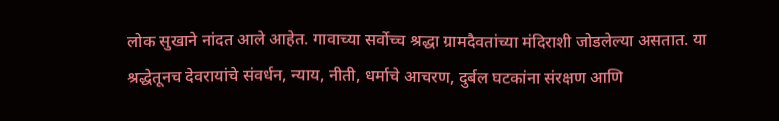लोक सुखाने नांदत आले आहेत. गावाच्या सर्वोच्च श्रद्धा ग्रामदैवतांच्या मंदिराशी जोडलेल्या असतात. या श्रद्धेतूनच देवरायांचे संवर्धन, न्याय, नीती, धर्माचे आचरण, दुर्बल घटकांना संरक्षण आणि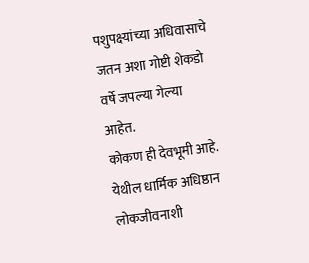पशुपक्ष्यांच्या अधिवासाचे जतन अशा गोष्टी शेकडो वर्षे जपल्या गेल्या आहेत.
कोकण ही देवभूमी आहे. येथील धार्मिक अधिष्ठान लोकजीवनाशी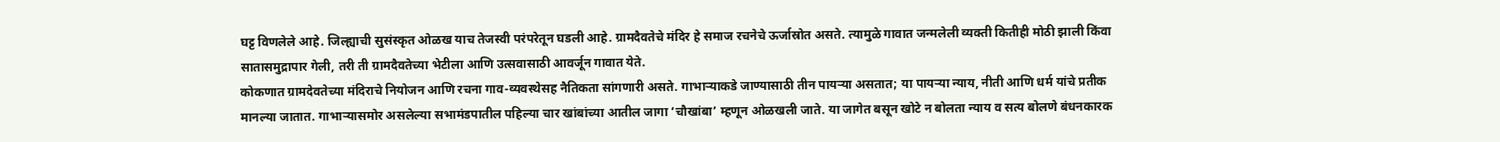घट्ट विणलेले आहे. जिल्ह्याची सुसंस्कृत ओळख याच तेजस्वी परंपरेतून घडली आहे. ग्रामदैवतेचे मंदिर हे समाज रचनेचे ऊर्जास्रोत असते. त्यामुळे गावात जन्मलेली व्यक्ती कितीही मोठी झाली किंवा सातासमुद्रापार गेली, तरी ती ग्रामदैवतेच्या भेटीला आणि उत्सवासाठी आवर्जून गावात येते.
कोकणात ग्रामदेवतेच्या मंदिराचे नियोजन आणि रचना गाव-व्यवस्थेसह नैतिकता सांगणारी असते. गाभाऱ्याकडे जाण्यासाठी तीन पायऱ्या असतात; या पायऱ्या न्याय, नीती आणि धर्म यांचे प्रतीक मानल्या जातात. गाभाऱ्यासमोर असलेल्या सभामंडपातील पहिल्या चार खांबांच्या आतील जागा ‘चौखांबा’ म्हणून ओळखली जाते. या जागेत बसून खोटे न बोलता न्याय व सत्य बोलणे बंधनकारक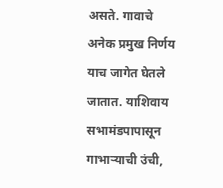असते. गावाचे अनेक प्रमुख निर्णय याच जागेत घेतले जातात. याशिवाय सभामंडपापासून गाभाऱ्याची उंची,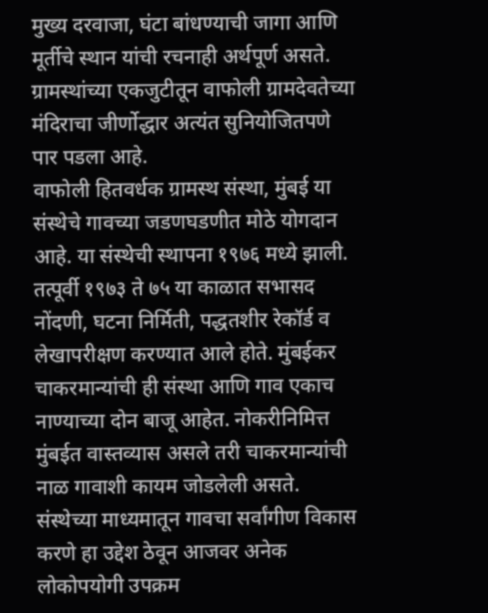मुख्य दरवाजा, घंटा बांधण्याची जागा आणि मूर्तीचे स्थान यांची रचनाही अर्थपूर्ण असते. ग्रामस्थांच्या एकजुटीतून वाफोली ग्रामदेवतेच्या मंदिराचा जीर्णोद्धार अत्यंत सुनियोजितपणे पार पडला आहे.
वाफोली हितवर्धक ग्रामस्थ संस्था, मुंबई या संस्थेचे गावच्या जडणघडणीत मोठे योगदान आहे. या संस्थेची स्थापना १९७६ मध्ये झाली. तत्पूर्वी १९७३ ते ७५ या काळात सभासद नोंदणी, घटना निर्मिती, पद्धतशीर रेकॉर्ड व लेखापरीक्षण करण्यात आले होते. मुंबईकर चाकरमान्यांची ही संस्था आणि गाव एकाच नाण्याच्या दोन बाजू आहेत. नोकरीनिमित्त मुंबईत वास्तव्यास असले तरी चाकरमान्यांची नाळ गावाशी कायम जोडलेली असते. संस्थेच्या माध्यमातून गावचा सर्वांगीण विकास करणे हा उद्देश ठेवून आजवर अनेक लोकोपयोगी उपक्रम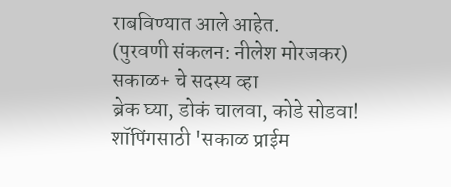राबविण्यात आले आहेत.
(पुरवणी संकलन: नीलेश मोरजकर)
सकाळ+ चे सदस्य व्हा
ब्रेक घ्या, डोकं चालवा, कोडे सोडवा!
शॉपिंगसाठी 'सकाळ प्राईम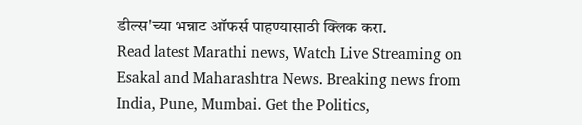डील्स'च्या भन्नाट ऑफर्स पाहण्यासाठी क्लिक करा.
Read latest Marathi news, Watch Live Streaming on Esakal and Maharashtra News. Breaking news from India, Pune, Mumbai. Get the Politics,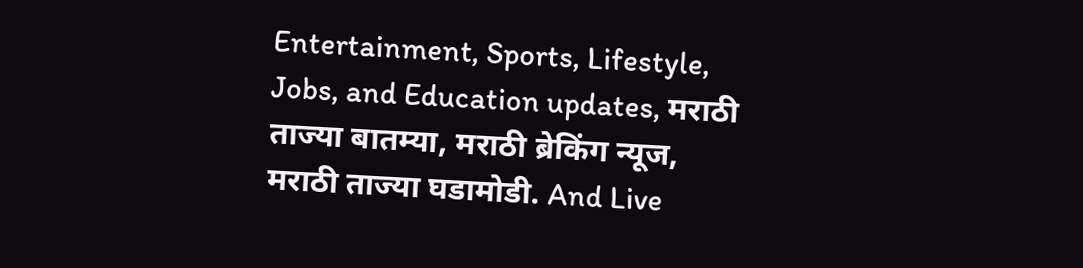Entertainment, Sports, Lifestyle, Jobs, and Education updates, मराठी ताज्या बातम्या, मराठी ब्रेकिंग न्यूज, मराठी ताज्या घडामोडी. And Live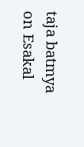taja batmya on Esakal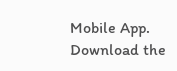Mobile App. Download the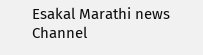Esakal Marathi news Channel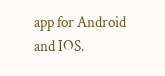app for Android and IOS.